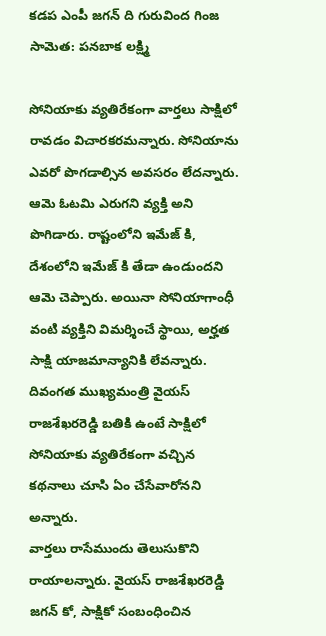కడప ఎంపీ జగన్ ది గురువింద గింజ సామెత: పనబాక లక్ష్మి

సోనియాకు వ్యతిరేకంగా వార్తలు సాక్షిలో రావడం విచారకరమన్నారు. సోనియాను ఎవరో పొగడాల్సిన అవసరం లేదన్నారు. ఆమె ఓటమి ఎరుగని వ్యక్తి అని పొగిడారు. రాష్టంలోని ఇమేజ్ కి, దేశంలోని ఇమేజ్ కి తేడా ఉండుందని ఆమె చెప్పారు. అయినా సోనియాగాంధీ వంటి వ్యక్తిని విమర్శించే స్థాయి, అర్హత సాక్షి యాజమాన్యానికి లేవన్నారు. దివంగత ముఖ్యమంత్రి వైయస్ రాజశేఖరరెడ్డి బతికి ఉంటే సాక్షిలో సోనియాకు వ్యతిరేకంగా వచ్చిన కథనాలు చూసి ఏం చేసేవారోనని అన్నారు.
వార్తలు రాసేముందు తెలుసుకొని రాయాలన్నారు. వైయస్ రాజశేఖరరెడ్డి జగన్ కో, సాక్షికో సంబంధించిన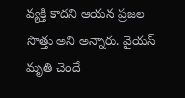వ్యక్తి కాదని ఆయన ప్రజల సొత్తు అని అన్నారు. వైయస్ మృతి చెందే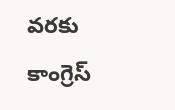వరకు కాంగ్రెస్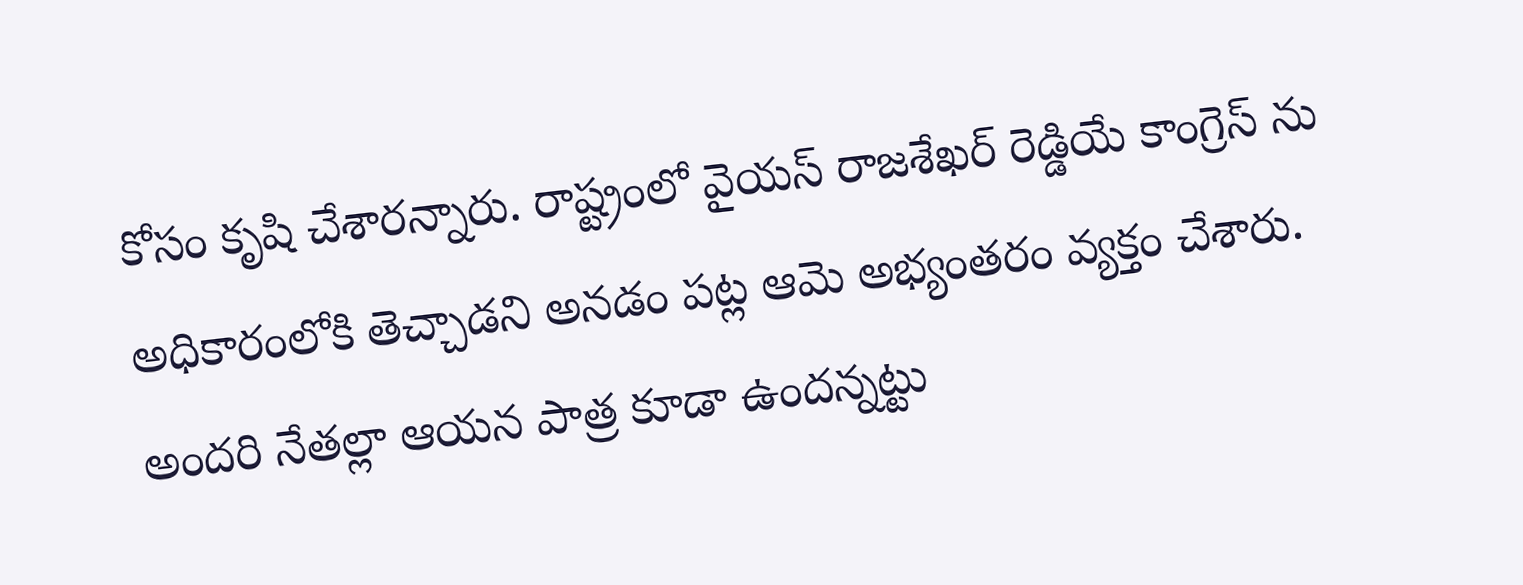కోసం కృషి చేశారన్నారు. రాష్ట్రంలో వైయస్ రాజశేఖర్ రెడ్డియే కాంగ్రెస్ ను అధికారంలోకి తెచ్చాడని అనడం పట్ల ఆమె అభ్యంతరం వ్యక్తం చేశారు. అందరి నేతల్లా ఆయన పాత్ర కూడా ఉందన్నట్టు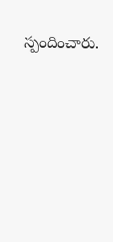స్పందించారు.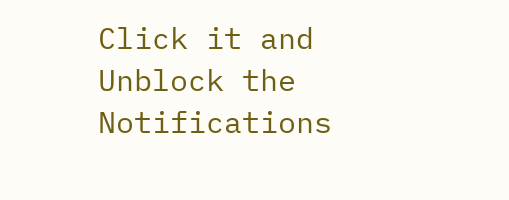Click it and Unblock the Notifications